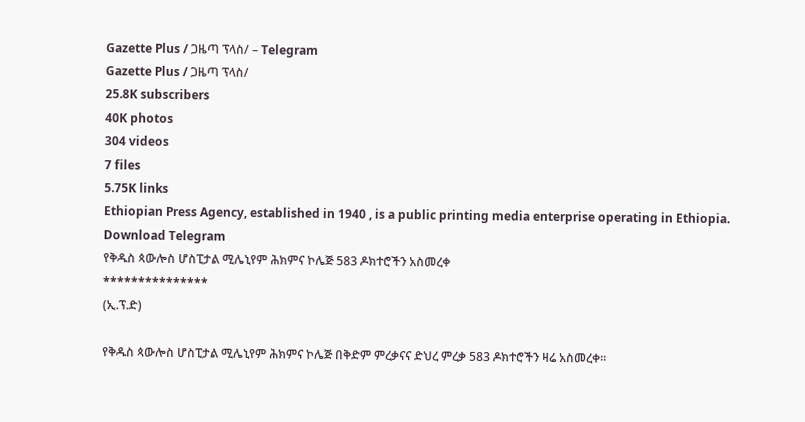Gazette Plus / ጋዜጣ ፕላስ/ – Telegram
Gazette Plus / ጋዜጣ ፕላስ/
25.8K subscribers
40K photos
304 videos
7 files
5.75K links
Ethiopian Press Agency, established in 1940 , is a public printing media enterprise operating in Ethiopia.
Download Telegram
የቅዱስ ጳውሎስ ሆስፒታል ሚሌኒየም ሕክምና ኮሌጅ 583 ዶክተሮችን አስመረቀ
***************
(ኢ.ፕ.ድ)

የቅዱስ ጳውሎስ ሆስፒታል ሚሌኒየም ሕክምና ኮሌጅ በቅድም ምረቃናና ድህረ ምረቃ 583 ዶክተሮችን ዛሬ አስመረቀ።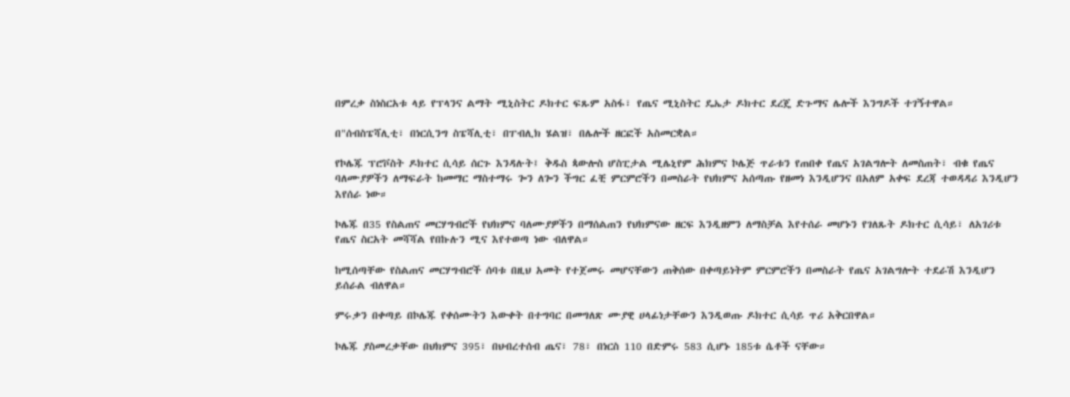በምረቃ ስነስርአቱ ላይ የፕላንና ልማት ሚኒስትር ዶክተር ፍጹም አስፋ፣ የጤና ሚኒስትር ዴኤታ ዶክተር ደረጄ ድጉማና ሌሎች እንግዶች ተገኝተዋል።

በ"ሰብስፔሻሊቲ፣ በነርሲንግ ስፔሻሊቲ፣ በፐብሊክ ሄልዝ፣ በሌሎች ዘርፎች አስመርቋል።

የኮሌጁ ፕሮቮስት ዶክተር ሲሳይ ሰርጉ እንዳሉት፤ ቅዱስ ጳውሎስ ሆስፒታል ሚሌኒየም ሕክምና ኮሌጅ ጥራቱን የጠበቀ የጤና አገልግሎት ለመስጠት፣ ብቁ የጤና ባለሙያዎችን ለማፍራት ከመማር ማስተማሩ ጐን ለጐን ችግር ፈቺ ምርምሮችን በመስራት የህክምና አሰጣጡ የዘመነ እንዲሆንና በአለም አቀፍ ደረጃ ተወዳዳሪ እንዲሆን እየሰራ ነው።

ኮሌጁ በ35 የስልጠና መርሃግብሮች የህክምና ባለሙያዎችን በማሰልጠን የህክምናው ዘርፍ እንዲዘምን ለማስቻል እየተሰራ መሆኑን የገለጹት ዶክተር ሲሳይ፣ ለአገሪቱ የጤና ስርአት መሻሻል የበኩሉን ሚና እየተወጣ ነው ብለዋል።

ከሚሰጣቸው የስልጠና መርሃግብሮች ሰባቱ በዚህ አመት የተጀመሩ መሆናቸውን ጠቅሰው በቀጣይነትም ምርምሮችን በመስራት የጤና አገልግሎት ተደራሽ እንዲሆን ይሰራል ብለዋል።

ምሩቃን በቀጣይ በኮሌጁ የቀሰሙትን እውቀት በተግባር በመግለጽ ሙያዊ ሀላፊነታቸውን እንዲወጡ ዶክተር ሲሳይ ጥሪ አቅርበዋል።

ኮሌጁ ያስመረቃቸው በህክምና 395፣ በህብረተሰብ ጤና፣ 78፣ በነርስ 110 በድምሩ 583 ሲሆኑ 185ቱ ሴቶች ናቸው።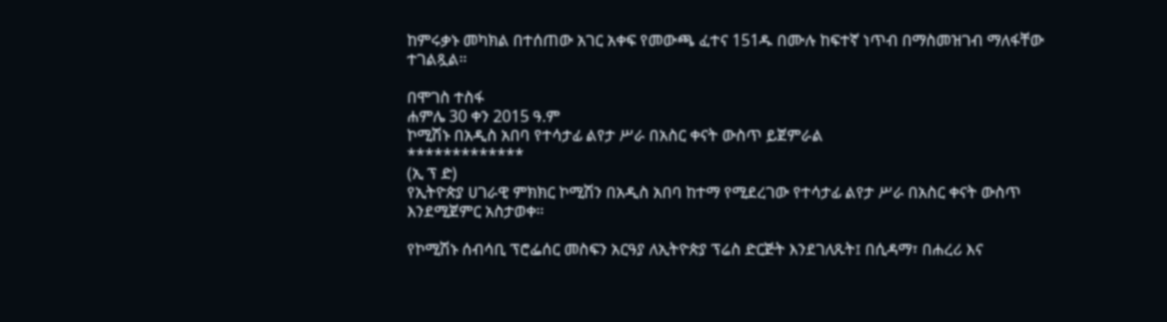ከምሩቃኑ መካክል በተሰጠው አገር አቀፍ የመውጫ ፈተና 151ዱ በሙሉ ከፍተኛ ነጥብ በማስመዝገብ ማለፋቸው ተገልጿል።

በሞገስ ተስፋ
ሐምሌ 30 ቀን 2015 ዓ.ም
ኮሚሽኑ በአዲስ አበባ የተሳታፊ ልየታ ሥራ በአስር ቀናት ውስጥ ይጀምራል
*************
(ኢ ፕ ድ)
የኢትዮጵያ ሀገራዊ ምክክር ኮሚሽን በአዲስ አበባ ከተማ የሚደረገው የተሳታፊ ልየታ ሥራ በአስር ቀናት ውስጥ እንደሚጀምር አስታወቀ።

የኮሚሽኑ ሰብሳቢ ፕሮፌሰር መስፍን አርዓያ ለኢትዮጵያ ፕሬስ ድርጅት እንደገለጹት፤ በሲዳማ፣ በሐረሪ እና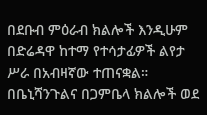በደቡብ ምዕራብ ክልሎች እንዲሁም በድሬዳዋ ከተማ የተሳታፊዎች ልየታ ሥራ በአብዛኛው ተጠናቋል።
በቤኒሻንጉልና በጋምቤላ ክልሎች ወደ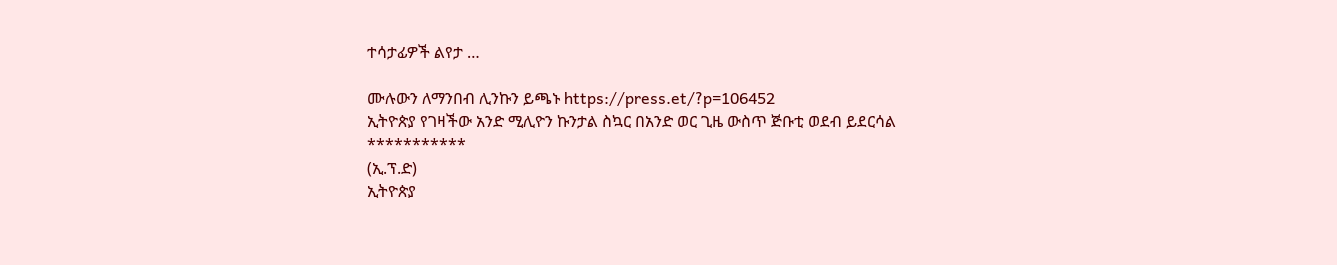ተሳታፊዎች ልየታ …

ሙሉውን ለማንበብ ሊንኩን ይጫኑ https://press.et/?p=106452
ኢትዮጵያ የገዛችው አንድ ሚሊዮን ኩንታል ስኳር በአንድ ወር ጊዜ ውስጥ ጅቡቲ ወደብ ይደርሳል
***********
(ኢ.ፕ.ድ)
ኢትዮጵያ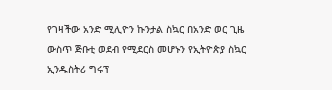የገዛችው አንድ ሚሊዮን ኩንታል ስኳር በአንድ ወር ጊዜ ውስጥ ጅቡቲ ወደብ የሚደርስ መሆኑን የኢትዮጵያ ስኳር ኢንዱስትሪ ግሩፕ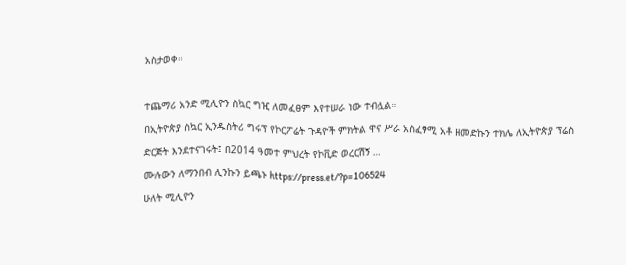አስታወቀ።

ተጨማሪ አንድ ሚሊዮን ስኳር ግዢ ለመፈፀም እየተሠራ ነው ተብሏል።
በኢትዮጵያ ስኳር ኢንዱስትሪ ግሩፕ የኮርፖሬት ጉዳዮች ምክትል ዋና ሥራ አስፈፃሚ አቶ ዘመድኩን ተክሌ ለኢትዮጵያ ፕሬስ ድርጅት እንደተናገሩት፤ በ2014 ዓመተ ምህረት የኮቪድ ወረርሽኝ …
ሙሉውን ለማንበብ ሊንኩን ይጫኑ https://press.et/?p=106524
ሁለት ሚሊዮን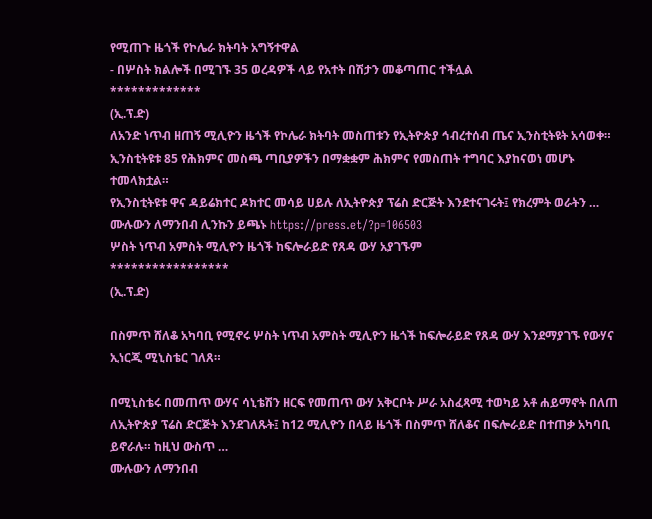የሚጠጉ ዜጎች የኮሌራ ክትባት አግኝተዋል
- በሦስት ክልሎች በሚገኙ 35 ወረዳዎች ላይ የአተት በሽታን መቆጣጠር ተችሏል
*************
(ኢ.ፕ.ድ)
ለአንድ ነጥብ ዘጠኝ ሚሊዮን ዜጎች የኮሌራ ክትባት መስጠቱን የኢትዮጵያ ኅብረተሰብ ጤና ኢንስቲትዩት አሳወቀ።
ኢንስቲትዩቱ 85 የሕክምና መስጫ ጣቢያዎችን በማቋቋም ሕክምና የመስጠት ተግባር እያከናወነ መሆኑ ተመላክቷል።
የኢንስቲትዩቱ ዋና ዳይሬክተር ዶክተር መሳይ ሀይሉ ለኢትዮጵያ ፕሬስ ድርጅት እንደተናገሩት፤ የክረምት ወራትን …
ሙሉውን ለማንበብ ሊንኩን ይጫኑ https://press.et/?p=106503
ሦስት ነጥብ አምስት ሚሊዮን ዜጎች ከፍሎራይድ የጸዳ ውሃ አያገኙም
*****************
(ኢ.ፕ.ድ)

በስምጥ ሸለቆ አካባቢ የሚኖሩ ሦስት ነጥብ አምስት ሚሊዮን ዜጎች ከፍሎራይድ የጸዳ ውሃ እንደማያገኙ የውሃና ኢነርጂ ሚኒስቴር ገለጸ።

በሚኒስቴሩ በመጠጥ ውሃና ሳኒቴሽን ዘርፍ የመጠጥ ውሃ አቅርቦት ሥራ አስፈጻሚ ተወካይ አቶ ሐይማኖት በለጠ ለኢትዮጵያ ፕሬስ ድርጅት እንደገለጹት፤ ከ12 ሚሊዮን በላይ ዜጎች በስምጥ ሸለቆና በፍሎራይድ በተጠቃ አካባቢ ይኖራሉ። ከዚህ ውስጥ …
ሙሉውን ለማንበብ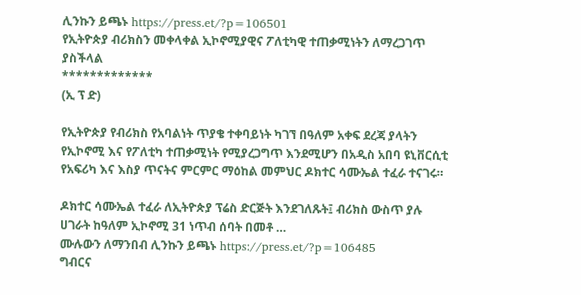ሊንኩን ይጫኑ https://press.et/?p=106501
የኢትዮጵያ ብሪክስን መቀላቀል ኢኮኖሚያዊና ፖለቲካዊ ተጠቃሚነትን ለማረጋገጥ ያስችላል
*************
(ኢ ፕ ድ)

የኢትዮጵያ የብሪክስ የአባልነት ጥያቄ ተቀባይነት ካገኘ በዓለም አቀፍ ደረጃ ያላትን የኢኮኖሚ እና የፖለቲካ ተጠቃሚነት የሚያረጋግጥ እንደሚሆን በአዲስ አበባ ዩኒቨርሲቲ የአፍሪካ እና እስያ ጥናትና ምርምር ማዕከል መምህር ዶክተር ሳሙኤል ተፈራ ተናገሩ።

ዶክተር ሳሙኤል ተፈራ ለኢትዮጵያ ፕሬስ ድርጅት እንደገለጹት፤ ብሪክስ ውስጥ ያሉ ሀገራት ከዓለም ኢኮኖሚ 31 ነጥብ ሰባት በመቶ …
ሙሉውን ለማንበብ ሊንኩን ይጫኑ https://press.et/?p=106485
ግብርና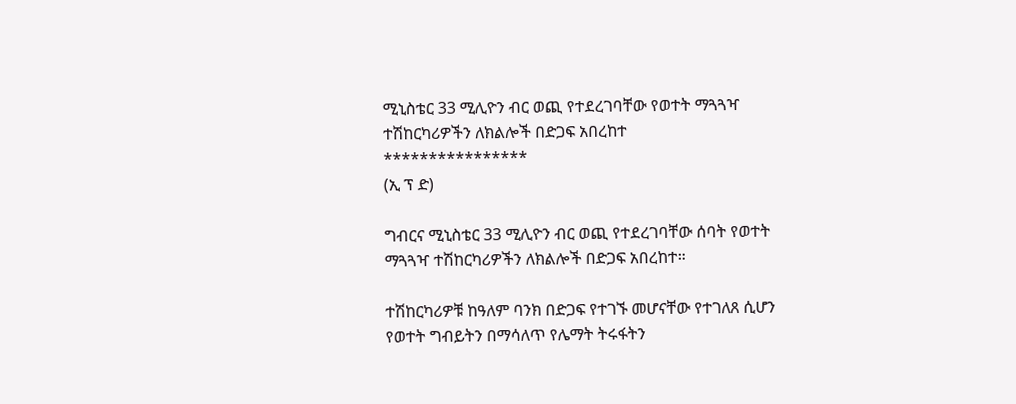ሚኒስቴር 33 ሚሊዮን ብር ወጪ የተደረገባቸው የወተት ማጓጓዣ ተሽከርካሪዎችን ለክልሎች በድጋፍ አበረከተ
****************
(ኢ ፕ ድ)

ግብርና ሚኒስቴር 33 ሚሊዮን ብር ወጪ የተደረገባቸው ሰባት የወተት ማጓጓዣ ተሽከርካሪዎችን ለክልሎች በድጋፍ አበረከተ።

ተሽከርካሪዎቹ ከዓለም ባንክ በድጋፍ የተገኙ መሆናቸው የተገለጸ ሲሆን የወተት ግብይትን በማሳለጥ የሌማት ትሩፋትን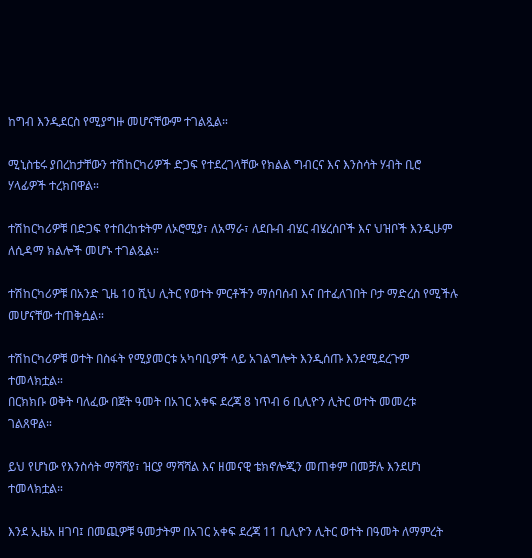ከግብ እንዲደርስ የሚያግዙ መሆናቸውም ተገልጿል።

ሚኒስቴሩ ያበረከታቸውን ተሽከርካሪዎች ድጋፍ የተደረገላቸው የክልል ግብርና እና እንስሳት ሃብት ቢሮ ሃላፊዎች ተረክበዋል።

ተሽከርካሪዎቹ በድጋፍ የተበረከቱትም ለኦሮሚያ፣ ለአማራ፣ ለደቡብ ብሄር ብሄረሰቦች እና ህዝቦች እንዲሁም ለሲዳማ ክልሎች መሆኑ ተገልጿል።

ተሽከርካሪዎቹ በአንድ ጊዜ 10 ሺህ ሊትር የወተት ምርቶችን ማሰባሰብ እና በተፈለገበት ቦታ ማድረስ የሚችሉ መሆናቸው ተጠቅሷል።

ተሽከርካሪዎቹ ወተት በስፋት የሚያመርቱ አካባቢዎች ላይ አገልግሎት እንዲሰጡ እንደሚደረጉም ተመላክቷል።
በርክክቡ ወቅት ባለፈው በጀት ዓመት በአገር አቀፍ ደረጃ 8 ነጥብ 6 ቢሊዮን ሊትር ወተት መመረቱ ገልጸዋል።

ይህ የሆነው የእንስሳት ማሻሻያ፣ ዝርያ ማሻሻል እና ዘመናዊ ቴክኖሎጂን መጠቀም በመቻሉ እንደሆነ ተመላክቷል።

እንደ ኢዜአ ዘገባ፤ በመጪዎቹ ዓመታትም በአገር አቀፍ ደረጃ 11 ቢሊዮን ሊትር ወተት በዓመት ለማምረት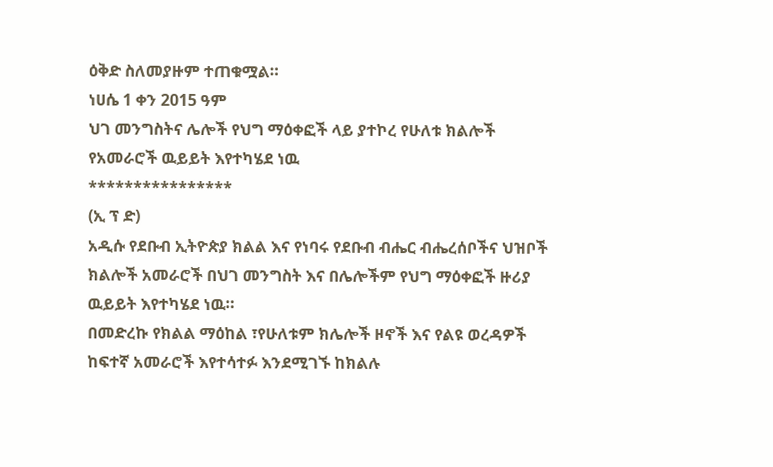ዕቅድ ስለመያዙም ተጠቁሟል።
ነሀሴ 1 ቀን 2015 ዓም
ህገ መንግስትና ሌሎች የህግ ማዕቀፎች ላይ ያተኮረ የሁለቱ ክልሎች የአመራሮች ዉይይት እየተካሄደ ነዉ
****************
(ኢ ፕ ድ)
አዲሱ የደቡብ ኢትዮጵያ ክልል እና የነባሩ የደቡብ ብሔር ብሔረሰቦችና ህዝቦች ክልሎች አመራሮች በህገ መንግስት እና በሌሎችም የህግ ማዕቀፎች ዙሪያ ዉይይት እየተካሄደ ነዉ።
በመድረኩ የክልል ማዕከል ፣የሁለቱም ክሌሎች ዞኖች እና የልዩ ወረዳዎች ከፍተኛ አመራሮች እየተሳተፉ እንደሚገኙ ከክልሉ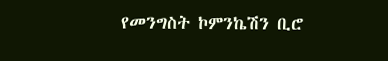የመንግስት ኮምንኬሽን ቢሮ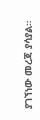ያገኘነው መረጃ ያሳያል።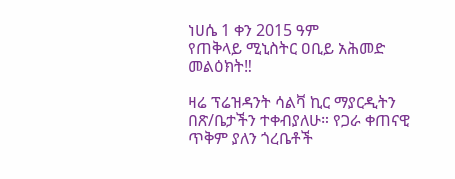ነሀሴ 1 ቀን 2015 ዓም
የጠቅላይ ሚኒስትር ዐቢይ አሕመድ መልዕክት‼

ዛሬ ፕሬዝዳንት ሳልቫ ኪር ማያርዲትን በጽ/ቤታችን ተቀብያለሁ። የጋራ ቀጠናዊ ጥቅም ያለን ጎረቤቶች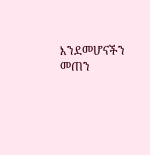እንደመሆናችን መጠን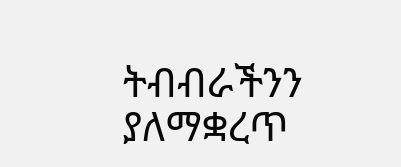ትብብራችንን ያለማቋረጥ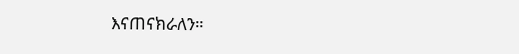እናጠናክራለን።